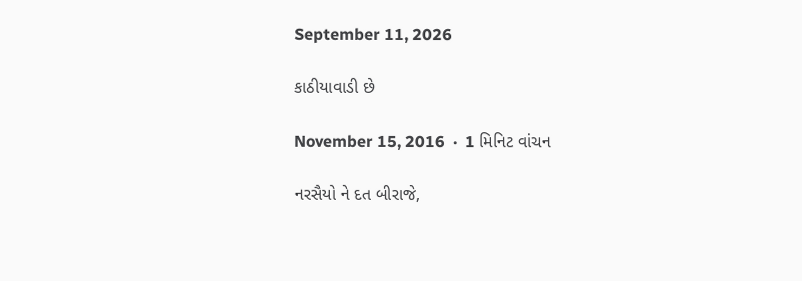September 11, 2026

કાઠીયાવાડી છે

November 15, 2016  ·  1 મિનિટ વાંચન

નરસૈયો ને દત બીરાજે,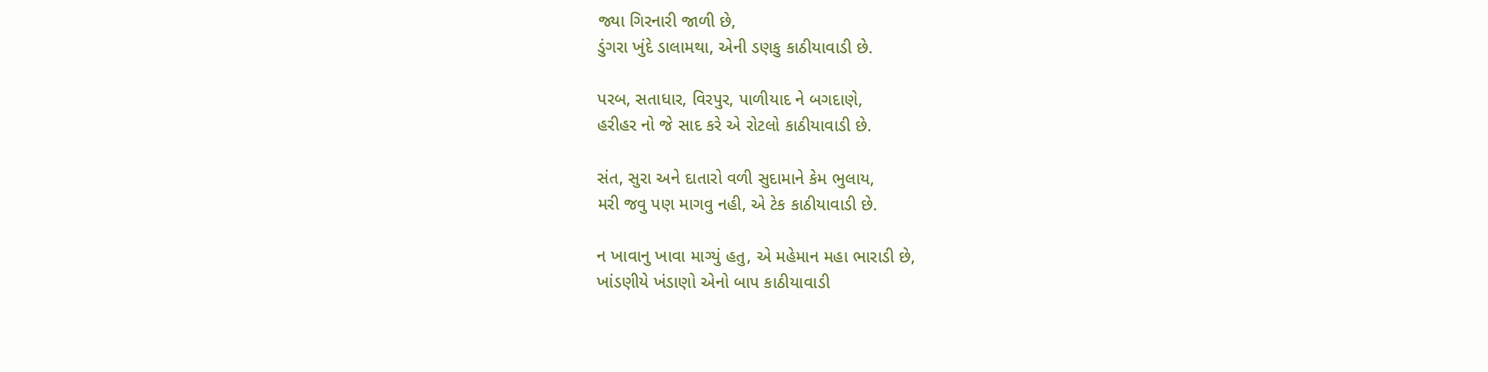જ્યા ગિરનારી જાળી છે,
ડુંગરા ખુંદે ડાલામથા, એની ડણકુ કાઠીયાવાડી છે.

પરબ, સતાધાર, વિરપુર, પાળીયાદ ને બગદાણે,
હરીહર નો જે સાદ કરે એ રોટલો કાઠીયાવાડી છે.

સંત, સુરા અને દાતારો વળી સુદામાને કેમ ભુલાય,
મરી જવુ પણ માગવુ નહી, એ ટેક કાઠીયાવાડી છે.

ન ખાવાનુ ખાવા માગ્યું હતુ, એ મહેમાન મહા ભારાડી છે,
ખાંડણીયે ખંડાણો એનો બાપ કાઠીયાવાડી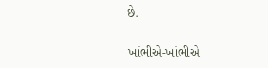છે.

ખાંભીએ-ખાંભીએ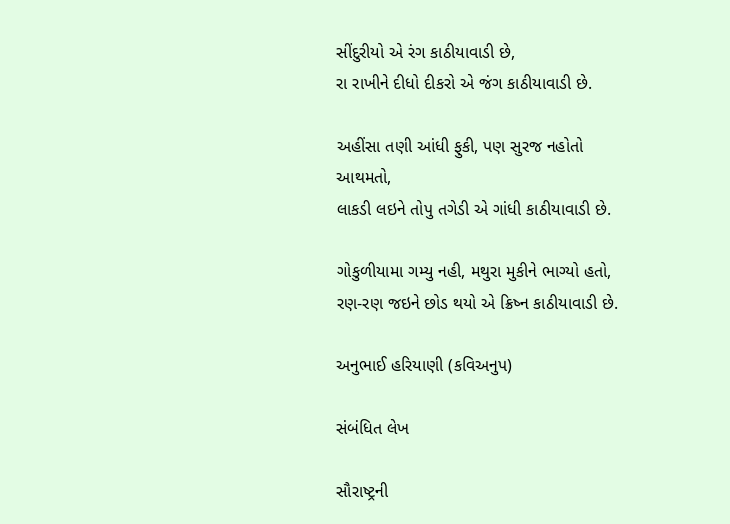સીંદુરીયો એ રંગ કાઠીયાવાડી છે,
રા રાખીને દીધો દીકરો એ જંગ કાઠીયાવાડી છે.

અહીંસા તણી આંધી ફુકી, પણ સુરજ નહોતો આથમતો,
લાકડી લઇને તોપુ તગેડી એ ગાંધી કાઠીયાવાડી છે.

ગોકુળીયામા ગમ્યુ નહી, મથુરા મુકીને ભાગ્યો હતો,
રણ-રણ જઇને છોડ થયો એ ક્રિષ્ન કાઠીયાવાડી છે.

અનુભાઈ હરિયાણી (કવિઅનુપ)

સંબંધિત લેખ

સૌરાષ્ટ્રની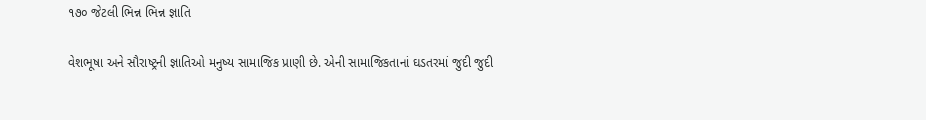૧૭૦ જેટલી ભિન્ન ભિન્ન જ્ઞાતિ

વેશભૂષા અને સૌરાષ્ટ્રની જ્ઞાતિઓ મનુષ્ય સામાજિક પ્રાણી છે. એની સામાજિકતાનાં ઘડતરમાં જુદી જુદી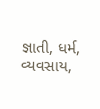જ્ઞાતી, ધર્મ, વ્યવસાય,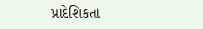પ્રાદેશિકતા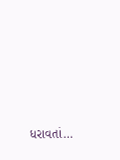ધરાવતાં…